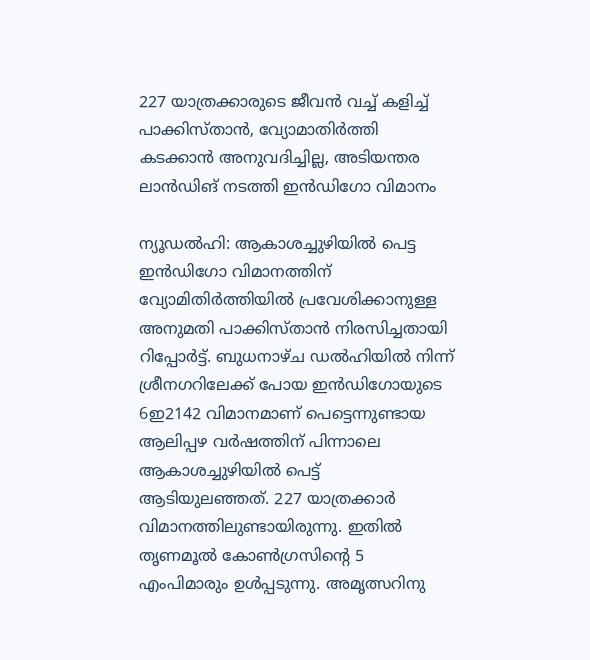227 യാത്രക്കാരുടെ ജീവൻ വച്ച് കളിച്ച് പാക്കിസ്താൻ, വ്യോമാതിർത്തി കടക്കാൻ അനുവദിച്ചില്ല, അടിയന്തര ലാൻഡിങ് നടത്തി ഇൻഡിഗോ വിമാനം

ന്യൂഡൽഹി: ആകാശച്ചുഴിയിൽ പെട്ട ഇൻഡിഗോ വിമാനത്തിന് വ്യോമിതിർത്തിയിൽ പ്രവേശിക്കാനുള്ള അനുമതി പാക്കിസ്താൻ നിരസിച്ചതായി റിപ്പോർട്ട്. ബുധനാഴ്ച ഡൽഹിയിൽ നിന്ന് ശ്രീനഗറിലേക്ക് പോയ ഇൻഡിഗോയുടെ 6ഇ2142 വിമാനമാണ് പെട്ടെന്നുണ്ടായ ആലിപ്പഴ വർഷത്തിന് പിന്നാലെ ആകാശച്ചുഴിയിൽ പെട്ട് ആടിയുലഞ്ഞത്. 227 യാത്രക്കാർ വിമാനത്തിലുണ്ടായിരുന്നു. ഇതിൽ തൃണമൂൽ കോൺഗ്രസിന്റെ 5 എംപിമാരും ഉൾപ്പടുന്നു. അമൃത്സറിനു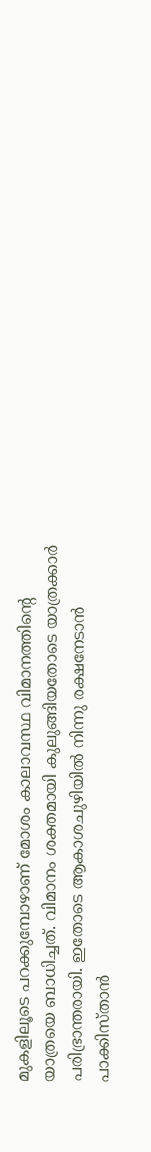മുകളിലൂടെ പറക്കുമ്പോഴാണ് മോശം കാലാവസ്ഥ വിമാനത്തിന്റെ യാത്രയെ ബാധിച്ചത്. വിമാനം ശക്തമായി കുലുങ്ങിയതോടെ യാത്രക്കാർ പരിഭ്രാന്തരായി. ഇതോടെ ആകാശചുഴിയിൽ നിന്നു രക്ഷനേടാൻ പാക്കിസ്താൻ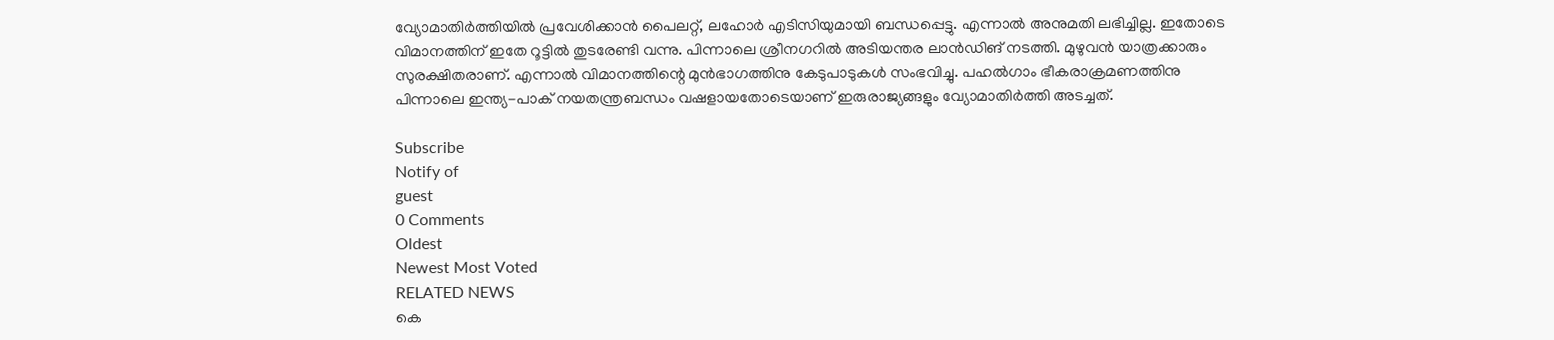വ്യോമാതിർത്തിയിൽ പ്രവേശിക്കാൻ പൈലറ്റ്, ലഹോർ എടിസിയുമായി ബന്ധപ്പെട്ടു. എന്നാൽ അനുമതി ലഭിച്ചില്ല. ഇതോടെ വിമാനത്തിന് ഇതേ റൂട്ടിൽ തുടരേണ്ടി വന്നു. പിന്നാലെ ശ്രീനഗറിൽ അടിയന്തര ലാൻഡിങ് നടത്തി. മുഴുവൻ യാത്രക്കാരും സുരക്ഷിതരാണ്. എന്നാൽ വിമാനത്തിന്റെ മുൻഭാഗത്തിനു കേടുപാടുകൾ സംഭവിച്ചു. പഹൽഗാം ഭീകരാക്രമണത്തിനു പിന്നാലെ ഇന്ത്യ-പാക് നയതന്ത്രബന്ധം വഷളായതോടെയാണ് ഇരുരാജ്യങ്ങളും വ്യോമാതിർത്തി അടച്ചത്.

Subscribe
Notify of
guest
0 Comments
Oldest
Newest Most Voted
RELATED NEWS
കെ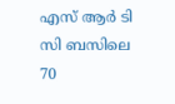എസ് ആര്‍ ടി സി ബസിലെ 70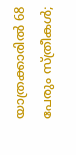യാത്രക്കാരില്‍ 68 പേരും സ്ത്രീകള്‍;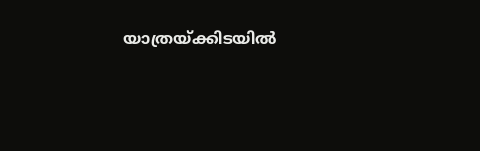യാത്രയ്ക്കിടയില്‍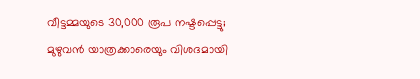വീട്ടമ്മയുടെ 30,000 രൂപ നഷ്ടപ്പെട്ടു; മുഴുവന്‍ യാത്രക്കാരെയും വിശദമായി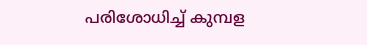പരിശോധിച്ച് കുമ്പള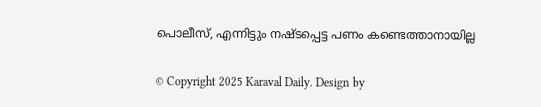പൊലീസ്, എന്നിട്ടും നഷ്ടപ്പെട്ട പണം കണ്ടെത്താനായില്ല

© Copyright 2025 Karaval Daily. Design by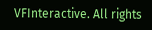VFInteractive. All rights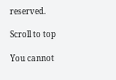reserved.

Scroll to top

You cannot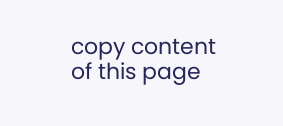copy content of this page